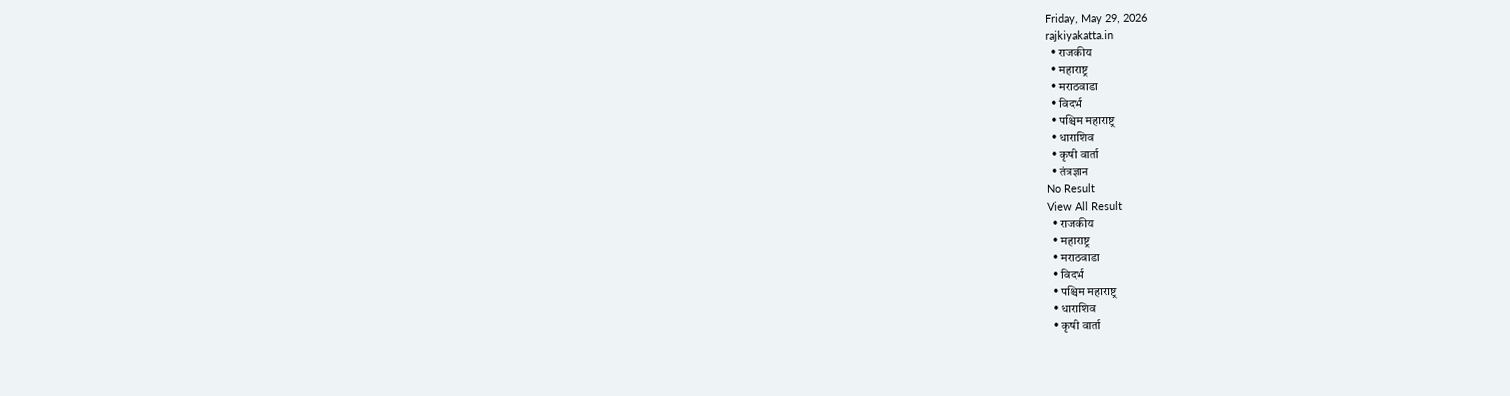Friday, May 29, 2026
rajkiyakatta.in
  • राजकीय
  • महाराष्ट्र
  • मराठवाडा
  • विदर्भ
  • पश्चिम महाराष्ट्र
  • धाराशिव
  • कृषी वार्ता
  • तंत्रज्ञान
No Result
View All Result
  • राजकीय
  • महाराष्ट्र
  • मराठवाडा
  • विदर्भ
  • पश्चिम महाराष्ट्र
  • धाराशिव
  • कृषी वार्ता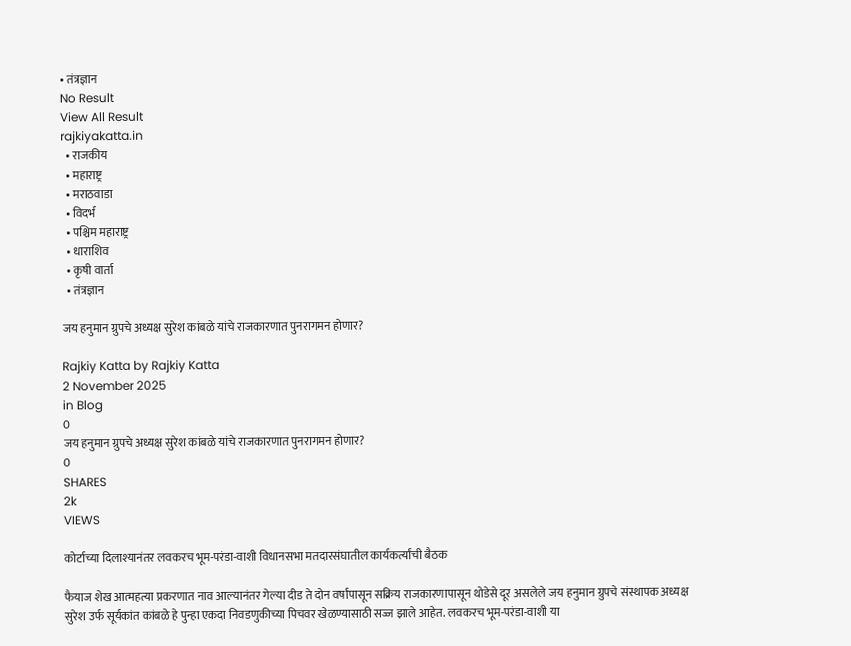• तंत्रज्ञान
No Result
View All Result
rajkiyakatta.in
  • राजकीय
  • महाराष्ट्र
  • मराठवाडा
  • विदर्भ
  • पश्चिम महाराष्ट्र
  • धाराशिव
  • कृषी वार्ता
  • तंत्रज्ञान

जय हनुमान ग्रुपचे अध्यक्ष सुरेश कांबळे यांचे राजकारणात पुनरागमन होणार?

Rajkiy Katta by Rajkiy Katta
2 November 2025
in Blog
0
जय हनुमान ग्रुपचे अध्यक्ष सुरेश कांबळे यांचे राजकारणात पुनरागमन होणार?
0
SHARES
2k
VIEWS

कोर्टाच्या दिलाश्यानंतर लवकरच भूम-परंडा-वाशी विधानसभा मतदारसंघातील कार्यकर्त्यांची बैठक

फैयाज शेख आत्महत्या प्रकरणात नाव आल्यानंतर गेल्या दीड ते दोन वर्षांपासून सक्रिय राजकारणापासून थोडेसे दूर असलेले जय हनुमान ग्रुपचे संस्थापक अध्यक्ष सुरेश उर्फ सूर्यकांत कांबळे हे पुन्हा एकदा निवडणुकीच्या पिचवर खेळण्यासाठी सज्ज झाले आहेत. लवकरच भूम-परंडा-वाशी या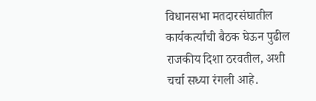विधानसभा मतदारसंघातील कार्यकर्त्यांची बैठक घेऊन पुढील राजकीय दिशा ठरवतील, अशी चर्चा सध्या रंगली आहे.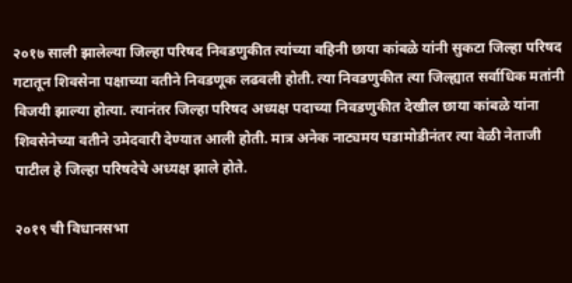२०१७ साली झालेल्या जिल्हा परिषद निवडणुकीत त्यांच्या वहिनी छाया कांबळे यांनी सुकटा जिल्हा परिषद गटातून शिवसेना पक्षाच्या वतीने निवडणूक लढवली होती. त्या निवडणुकीत त्या जिल्ह्यात सर्वाधिक मतांनी विजयी झाल्या होत्या. त्यानंतर जिल्हा परिषद अध्यक्ष पदाच्या निवडणुकीत देखील छाया कांबळे यांना शिवसेनेच्या वतीने उमेदवारी देण्यात आली होती. मात्र अनेक नाट्यमय घडामोडीनंतर त्या वेळी नेताजी पाटील हे जिल्हा परिषदेचे अध्यक्ष झाले होते.

२०१९ ची विधानसभा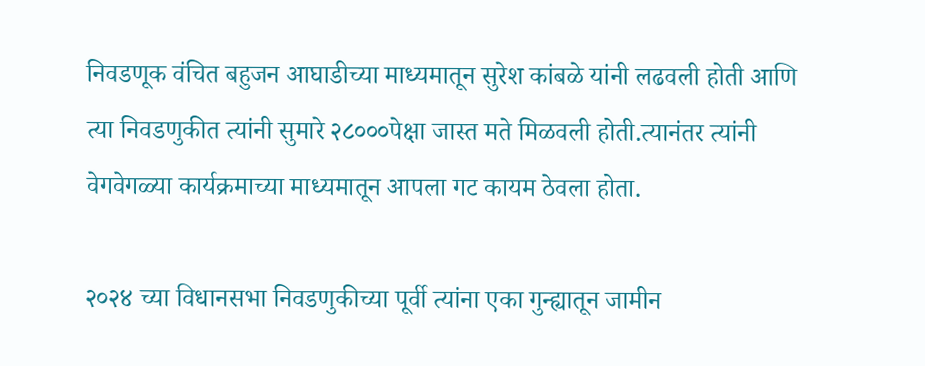निवडणूक वंचित बहुजन आघाडीच्या माध्यमातून सुरेश कांबळे यांनी लढवली होती आणि त्या निवडणुकीत त्यांनी सुमारे २८०००पेक्षा जास्त मते मिळवली होती.त्यानंतर त्यांनी वेगवेगळ्या कार्यक्रमाच्या माध्यमातून आपला गट कायम ठेवला होता.

२०२४ च्या विधानसभा निवडणुकीच्या पूर्वी त्यांना एका गुन्ह्यातून जामीन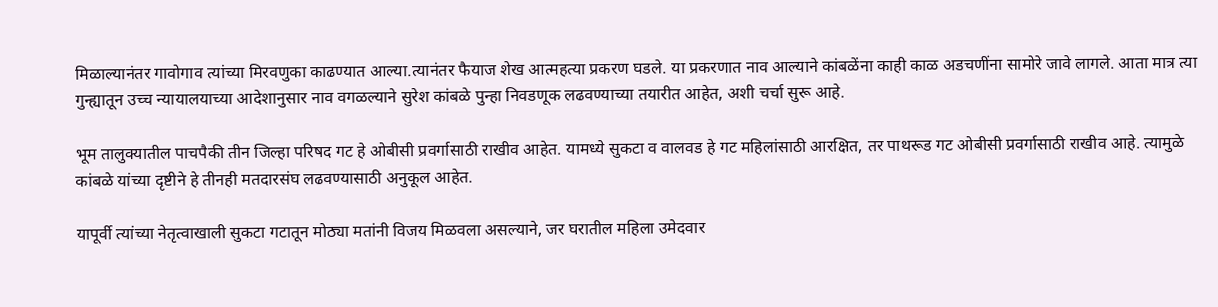मिळाल्यानंतर गावोगाव त्यांच्या मिरवणुका काढण्यात आल्या.त्यानंतर फैयाज शेख आत्महत्या प्रकरण घडले. या प्रकरणात नाव आल्याने कांबळेंना काही काळ अडचणींना सामोरे जावे लागले. आता मात्र त्या गुन्ह्यातून उच्च न्यायालयाच्या आदेशानुसार नाव वगळल्याने सुरेश कांबळे पुन्हा निवडणूक लढवण्याच्या तयारीत आहेत, अशी चर्चा सुरू आहे.

भूम तालुक्यातील पाचपैकी तीन जिल्हा परिषद गट हे ओबीसी प्रवर्गासाठी राखीव आहेत. यामध्ये सुकटा व वालवड हे गट महिलांसाठी आरक्षित, तर पाथरूड गट ओबीसी प्रवर्गासाठी राखीव आहे. त्यामुळे कांबळे यांच्या दृष्टीने हे तीनही मतदारसंघ लढवण्यासाठी अनुकूल आहेत.

यापूर्वी त्यांच्या नेतृत्वाखाली सुकटा गटातून मोठ्या मतांनी विजय मिळवला असल्याने, जर घरातील महिला उमेदवार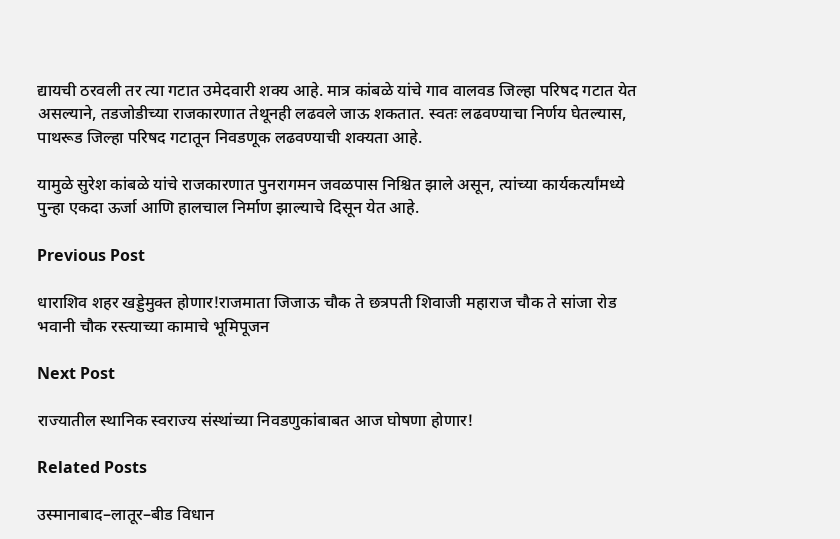द्यायची ठरवली तर त्या गटात उमेदवारी शक्य आहे. मात्र कांबळे यांचे गाव वालवड जिल्हा परिषद गटात येत असल्याने, तडजोडीच्या राजकारणात तेथूनही लढवले जाऊ शकतात. स्वतः लढवण्याचा निर्णय घेतल्यास, पाथरूड जिल्हा परिषद गटातून निवडणूक लढवण्याची शक्यता आहे.

यामुळे सुरेश कांबळे यांचे राजकारणात पुनरागमन जवळपास निश्चित झाले असून, त्यांच्या कार्यकर्त्यांमध्ये पुन्हा एकदा ऊर्जा आणि हालचाल निर्माण झाल्याचे दिसून येत आहे.

Previous Post

धाराशिव शहर खड्डेमुक्त होणार!राजमाता जिजाऊ चौक ते छत्रपती शिवाजी महाराज चौक ते सांजा रोड भवानी चौक रस्त्याच्या कामाचे भूमिपूजन

Next Post

राज्यातील स्थानिक स्वराज्य संस्थांच्या निवडणुकांबाबत आज घोषणा होणार!

Related Posts

उस्मानाबाद–लातूर–बीड विधान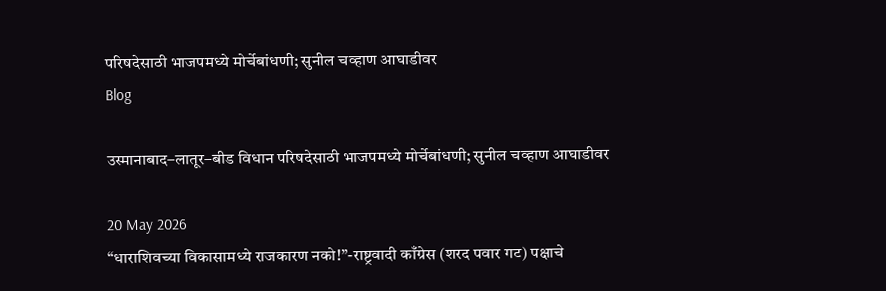परिषदेसाठी भाजपमध्ये मोर्चेबांधणी; सुनील चव्हाण आघाडीवर
Blog

उस्मानाबाद–लातूर–बीड विधान परिषदेसाठी भाजपमध्ये मोर्चेबांधणी; सुनील चव्हाण आघाडीवर

20 May 2026
“धाराशिवच्या विकासामध्ये राजकारण नको!”-राष्ट्रवादी काँग्रेस (शरद पवार गट) पक्षाचे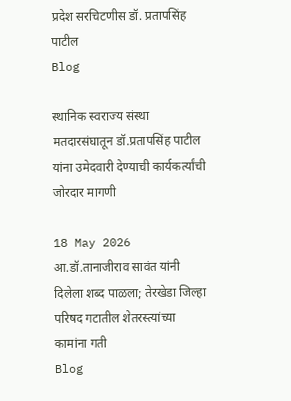प्रदेश सरचिटणीस डॉ. प्रतापसिंह पाटील
Blog

स्थानिक स्वराज्य संस्था मतदारसंघातून डॉ.प्रतापसिंह पाटील यांना उमेदवारी देण्याची कार्यकर्त्यांची जोरदार मागणी

18 May 2026
आ.डॉ.तानाजीराव सावंत यांनी दिलेला शब्द पाळला; तेरखेडा जिल्हा परिषद गटातील शेतरस्त्यांच्या कामांना गती
Blog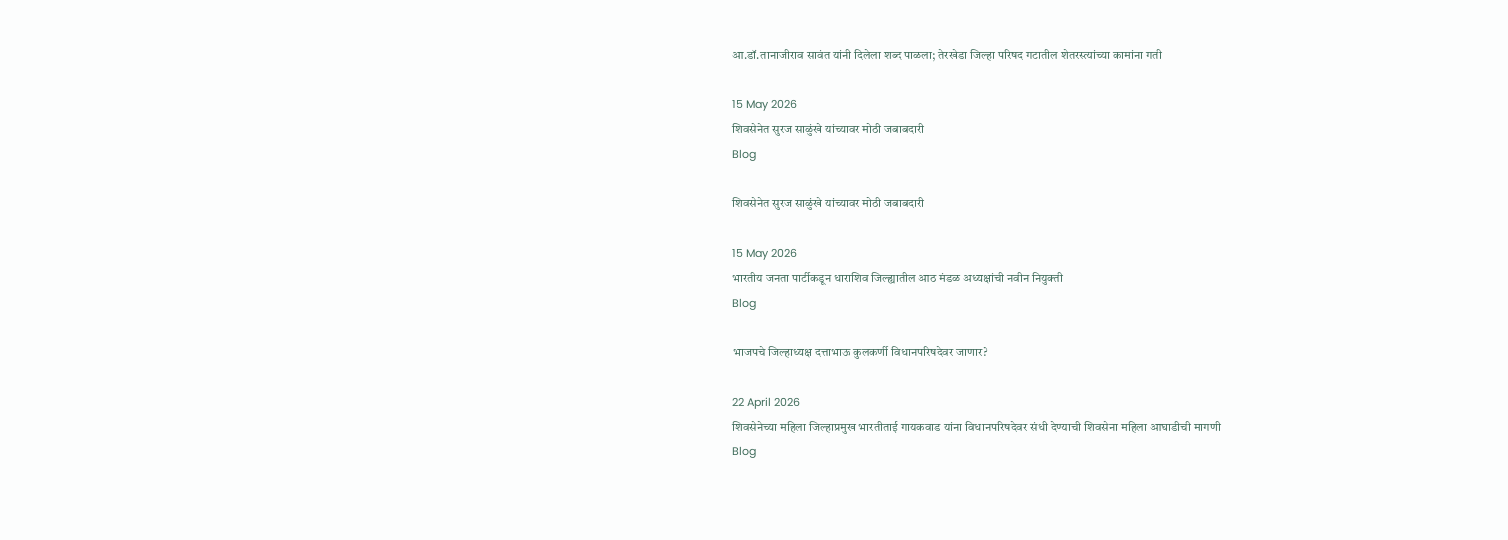आ.डॉ.तानाजीराव सावंत यांनी दिलेला शब्द पाळला; तेरखेडा जिल्हा परिषद गटातील शेतरस्त्यांच्या कामांना गती

15 May 2026
शिवसेनेत सुरज साळुंखे यांच्यावर मोठी जबाबदारी
Blog

शिवसेनेत सुरज साळुंखे यांच्यावर मोठी जबाबदारी

15 May 2026
भारतीय जनता पार्टीकडून धाराशिव जिल्ह्यातील आठ मंडळ अध्यक्षांची नवीन नियुक्ती
Blog

भाजपचे जिल्हाध्यक्ष दत्ताभाऊ कुलकर्णी विधानपरिषदेवर जाणार?

22 April 2026
शिवसेनेच्या महिला जिल्हाप्रमुख भारतीताई गायकवाड यांना विधानपरिषदेवर संधी देण्याची शिवसेना महिला आघाडीची मागणी
Blog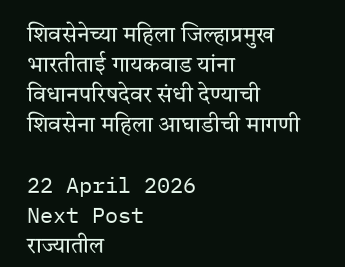शिवसेनेच्या महिला जिल्हाप्रमुख भारतीताई गायकवाड यांना विधानपरिषदेवर संधी देण्याची शिवसेना महिला आघाडीची मागणी

22 April 2026
Next Post
राज्यातील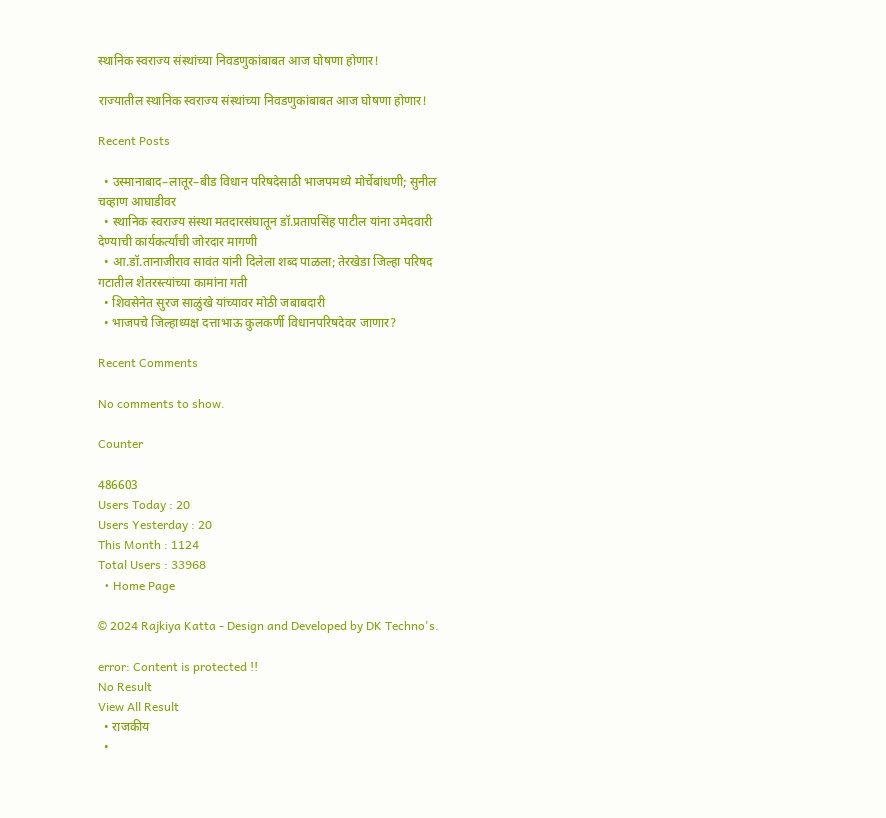स्थानिक स्वराज्य संस्थांच्या निवडणुकांबाबत आज घोषणा होणार!

राज्यातील स्थानिक स्वराज्य संस्थांच्या निवडणुकांबाबत आज घोषणा होणार!

Recent Posts

  • उस्मानाबाद–लातूर–बीड विधान परिषदेसाठी भाजपमध्ये मोर्चेबांधणी; सुनील चव्हाण आघाडीवर
  • स्थानिक स्वराज्य संस्था मतदारसंघातून डॉ.प्रतापसिंह पाटील यांना उमेदवारी देण्याची कार्यकर्त्यांची जोरदार मागणी
  • आ.डॉ.तानाजीराव सावंत यांनी दिलेला शब्द पाळला; तेरखेडा जिल्हा परिषद गटातील शेतरस्त्यांच्या कामांना गती
  • शिवसेनेत सुरज साळुंखे यांच्यावर मोठी जबाबदारी
  • भाजपचे जिल्हाध्यक्ष दत्ताभाऊ कुलकर्णी विधानपरिषदेवर जाणार?

Recent Comments

No comments to show.

Counter

486603
Users Today : 20
Users Yesterday : 20
This Month : 1124
Total Users : 33968
  • Home Page

© 2024 Rajkiya Katta - Design and Developed by DK Techno's.

error: Content is protected !!
No Result
View All Result
  • राजकीय
  •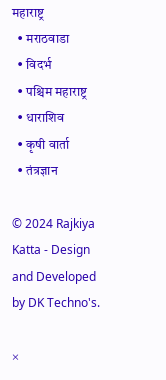महाराष्ट्र
  • मराठवाडा
  • विदर्भ
  • पश्चिम महाराष्ट्र
  • धाराशिव
  • कृषी वार्ता
  • तंत्रज्ञान

© 2024 Rajkiya Katta - Design and Developed by DK Techno's.

×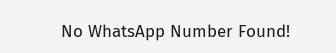No WhatsApp Number Found!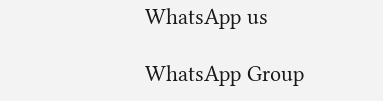WhatsApp us

WhatsApp Group